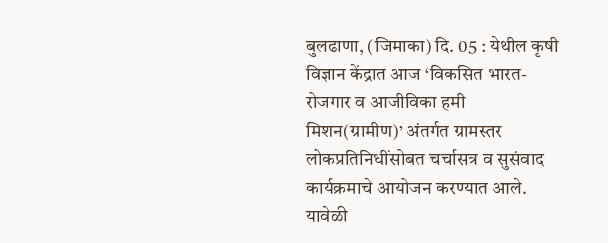बुलढाणा, (जिमाका) दि. 05 : येथील कृषी विज्ञान केंद्रात आज ‘विकसित भारत-रोजगार व आजीविका हमी मिशन(ग्रामीण)’ अंतर्गत ग्रामस्तर लोकप्रतिनिधींसोबत चर्चासत्र व सुसंवाद कार्यक्रमाचे आयोजन करण्यात आले. यावेळी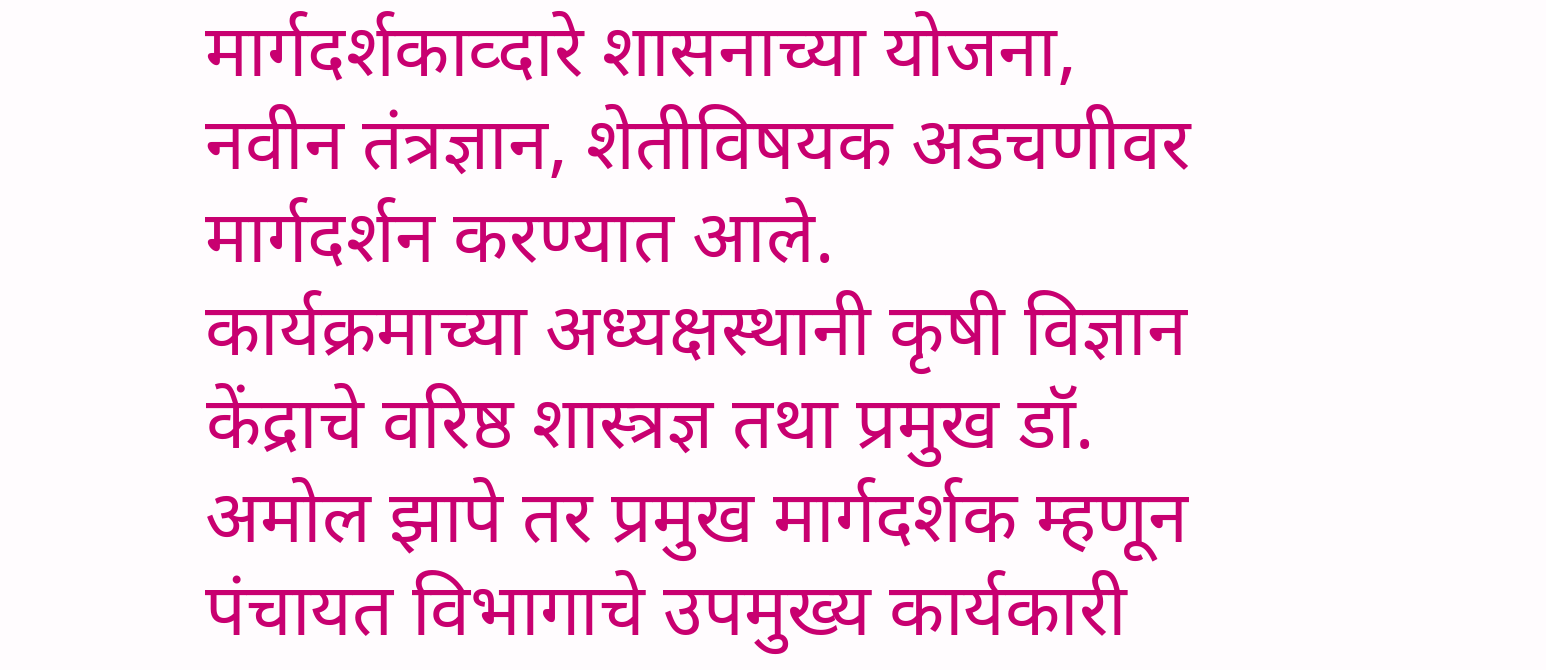मार्गदर्शकाव्दारे शासनाच्या योजना, नवीन तंत्रज्ञान, शेतीविषयक अडचणीवर मार्गदर्शन करण्यात आले.
कार्यक्रमाच्या अध्यक्षस्थानी कृषी विज्ञान केंद्राचे वरिष्ठ शास्त्रज्ञ तथा प्रमुख डॉ. अमोल झापे तर प्रमुख मार्गदर्शक म्हणून पंचायत विभागाचे उपमुख्य कार्यकारी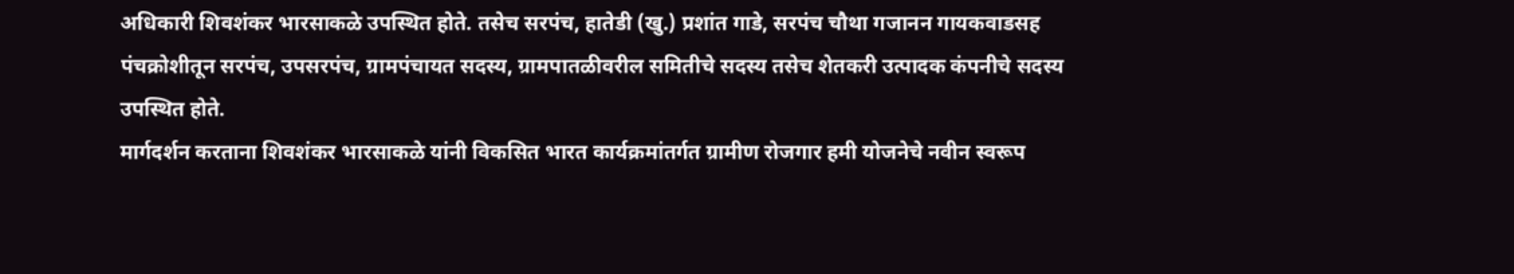अधिकारी शिवशंकर भारसाकळे उपस्थित होते. तसेच सरपंच, हातेडी (खु.) प्रशांत गाडे, सरपंच चौथा गजानन गायकवाडसह पंचक्रोशीतून सरपंच, उपसरपंच, ग्रामपंचायत सदस्य, ग्रामपातळीवरील समितीचे सदस्य तसेच शेतकरी उत्पादक कंपनीचे सदस्य उपस्थित होते.
मार्गदर्शन करताना शिवशंकर भारसाकळे यांनी विकसित भारत कार्यक्रमांतर्गत ग्रामीण रोजगार हमी योजनेचे नवीन स्वरूप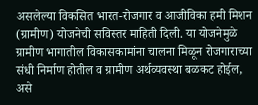असलेल्या विकसित भारत-रोजगार व आजीविका हमी मिशन (ग्रामीण) योजनेची सविस्तर माहिती दिली. या योजनेमुळे ग्रामीण भागातील विकासकामांना चालना मिळून रोजगाराच्या संधी निर्माण होतील व ग्रामीण अर्थव्यवस्था बळकट होईल, असे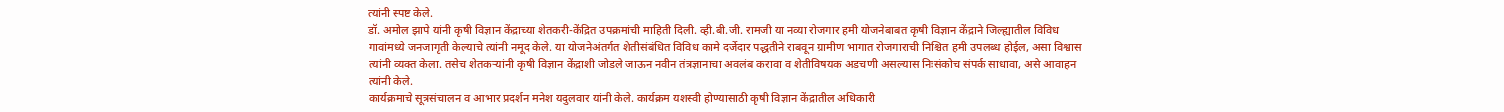त्यांनी स्पष्ट केले.
डॉ. अमोल झापे यांनी कृषी विज्ञान केंद्राच्या शेतकरी-केंद्रित उपक्रमांची माहिती दिली. व्ही.बी.जी. रामजी या नव्या रोजगार हमी योजनेबाबत कृषी विज्ञान केंद्राने जिल्ह्यातील विविध गावांमध्ये जनजागृती केल्याचे त्यांनी नमूद केले. या योजनेअंतर्गत शेतीसंबंधित विविध कामे दर्जेदार पद्धतीने राबवून ग्रामीण भागात रोजगाराची निश्चित हमी उपलब्ध होईल, असा विश्वास त्यांनी व्यक्त केला. तसेच शेतकऱ्यांनी कृषी विज्ञान केंद्राशी जोडले जाऊन नवीन तंत्रज्ञानाचा अवलंब करावा व शेतीविषयक अडचणी असल्यास निःसंकोच संपर्क साधावा, असे आवाहन त्यांनी केले.
कार्यक्रमाचे सूत्रसंचालन व आभार प्रदर्शन मनेश यदुलवार यांनी केले. कार्यक्रम यशस्वी होण्यासाठी कृषी विज्ञान केंद्रातील अधिकारी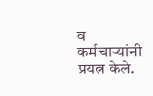व कर्मचाऱ्यांनी प्रयत्न केले.